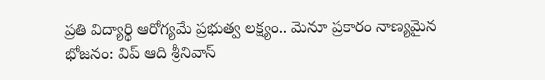ప్రతి విద్యార్థి ఆరోగ్యమే ప్రభుత్వ లక్ష్యం.. మెనూ ప్రకారం నాణ్యమైన భోజనం: విప్ ఆది శ్రీనివాస్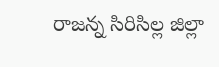రాజన్న సిరిసిల్ల జిల్లా